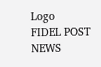Logo
FIDEL POST NEWS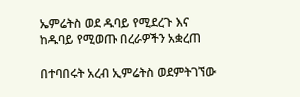ኤምሬትስ ወደ ዱባይ የሚደረጉ እና ከዱባይ የሚወጡ በረራዎችን አቋረጠ

በተባበሩት አረብ ኢምሬትስ ወደምትገኘው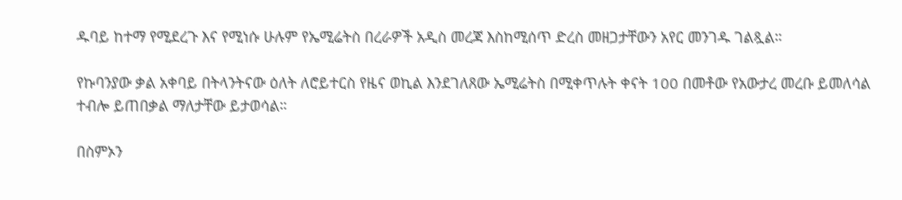ዱባይ ከተማ የሚደረጉ እና የሚነሱ ሁሉም የኤሚሬትስ በረራዎች አዲስ መረጃ እስከሚሰጥ ድረስ መዘጋታቸውን አየር መንገዱ ገልጿል።

የኩባንያው ቃል አቀባይ በትላንትናው ዕለት ለሮይተርስ የዜና ወኪል እንደገለጸው ኤሚሬትስ በሚቀጥሉት ቀናት 100 በመቶው የአውታረ መረቡ ይመለሳል ተብሎ ይጠበቃል ማለታቸው ይታወሳል።

በስምኦን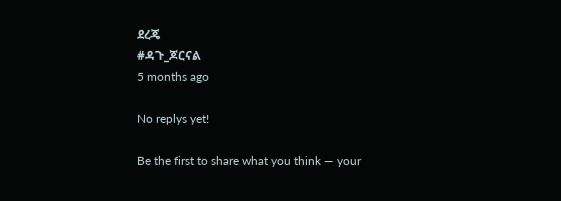ደረጄ
#ዳጉ_ጆርናል
5 months ago

No replys yet!

Be the first to share what you think — your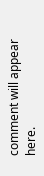comment will appear here.